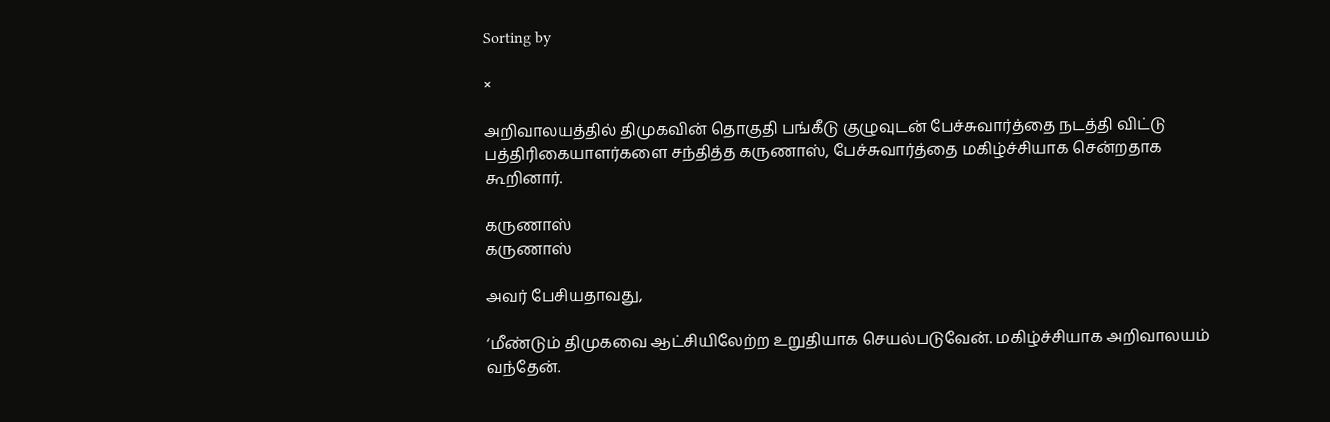Sorting by

×

அறிவாலயத்தில் திமுகவின் தொகுதி பங்கீடு குழுவுடன் பேச்சுவார்த்தை நடத்தி விட்டு பத்திரிகையாளர்களை சந்தித்த கருணாஸ், பேச்சுவார்த்தை மகிழ்ச்சியாக சென்றதாக கூறினார்.

கருணாஸ்
கருணாஸ்

அவர் பேசியதாவது,

‘மீண்டும் திமுகவை ஆட்சியிலேற்ற உறுதியாக செயல்படுவேன். மகிழ்ச்சியாக அறிவாலயம் வந்தேன்.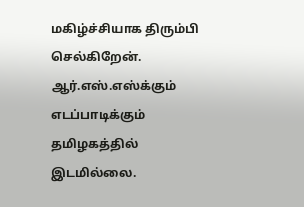மகிழ்ச்சியாக திரும்பி செல்கிறேன். ஆர்.எஸ்.எஸ்க்கும் எடப்பாடிக்கும் தமிழகத்தில் இடமில்லை.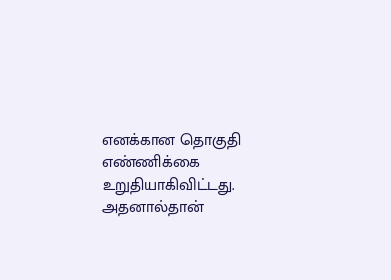எனக்கான தொகுதி எண்ணிக்கை உறுதியாகிவிட்டது. அதனால்தான்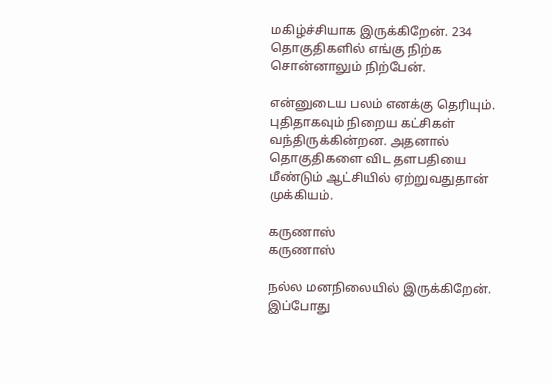மகிழ்ச்சியாக இருக்கிறேன். 234 தொகுதிகளில் எங்கு நிற்க சொன்னாலும் நிற்பேன்.

என்னுடைய பலம் எனக்கு தெரியும். புதிதாகவும் நிறைய கட்சிகள் வந்திருக்கின்றன. அதனால் தொகுதிகளை விட தளபதியை மீண்டும் ஆட்சியில் ஏற்றுவதுதான் முக்கியம்.

கருணாஸ்
கருணாஸ்

நல்ல மனநிலையில் இருக்கிறேன். இப்போது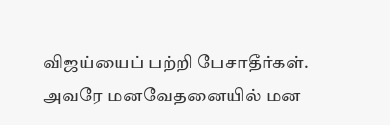விஜய்யைப் பற்றி பேசாதீர்கள். அவரே மனவேதனையில் மன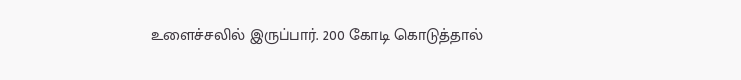உளைச்சலில் இருப்பார். 200 கோடி கொடுத்தால்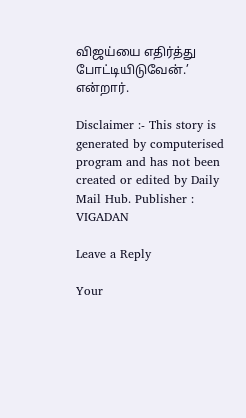விஜய்யை எதிர்த்து போட்டியிடுவேன்.’ என்றார்.

Disclaimer :- This story is generated by computerised program and has not been created or edited by Daily Mail Hub. Publisher : VIGADAN

Leave a Reply

Your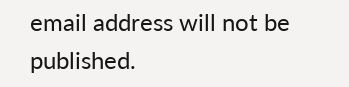email address will not be published.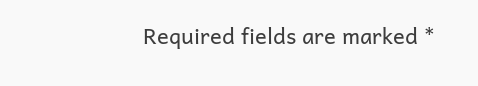Required fields are marked *